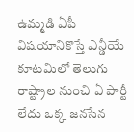ఉమ్మడి ఏపీ విషయానికొస్తే ఎన్డీయే కూటమిలో తెలుగు రాష్ట్రాల నుంచి ఏ పార్టీ లేదు ఒక్క జనసేన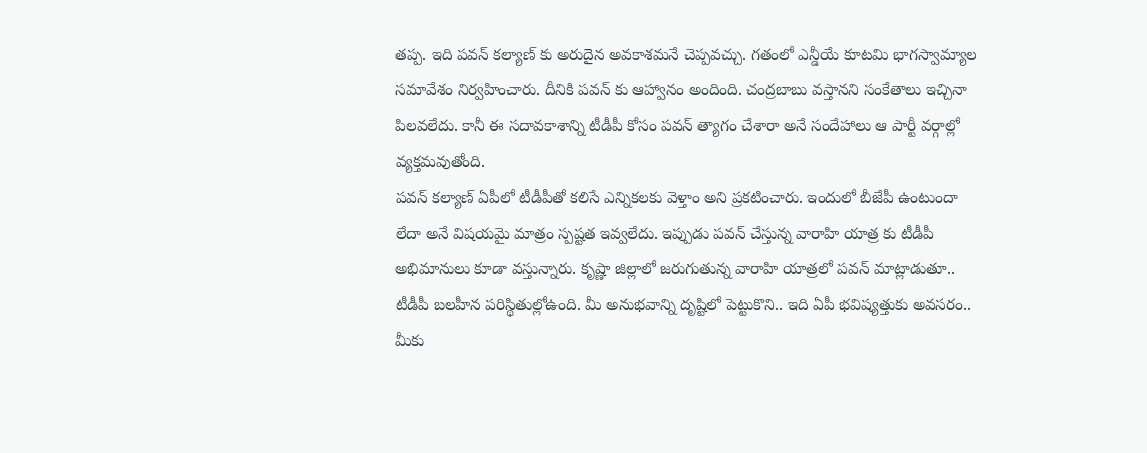తప్ప. ఇది పవన్ కల్యాణ్ కు అరుదైన అవకాశమనే చెప్పవచ్చు. గతంలో ఎన్డీయే కూటమి భాగస్వామ్యాల సమావేశం నిర్వహించారు. దీనికి పవన్ కు ఆహ్వానం అందింది. చంద్రబాబు వస్తానని సంకేతాలు ఇచ్చినా పిలవలేదు. కానీ ఈ సదావకాశాన్ని టీడీపీ కోసం పవన్ త్యాగం చేశారా అనే సందేహాలు ఆ పార్టీ వర్గాల్లో వ్యక్తమవుతోంది.
పవన్ కల్యాణ్ ఏపీలో టీడీపీతో కలిసే ఎన్నికలకు వెళ్తాం అని ప్రకటించారు. ఇందులో బీజేపీ ఉంటుందా లేదా అనే విషయమై మాత్రం స్పష్టత ఇవ్వలేదు. ఇప్పుడు పవన్ చేస్తున్న వారాహి యాత్ర కు టీడీపీ అభిమానులు కూడా వస్తున్నారు. కృష్ణా జిల్లాలో జరుగుతున్న వారాహి యాత్రలో పవన్ మాట్లాడుతూ.. టీడీపీ బలహీన పరిస్థితుల్లోఉంది. మీ అనుభవాన్ని దృష్టిలో పెట్టుకొని.. ఇది ఏపీ భవిష్యత్తుకు అవసరం.. మీకు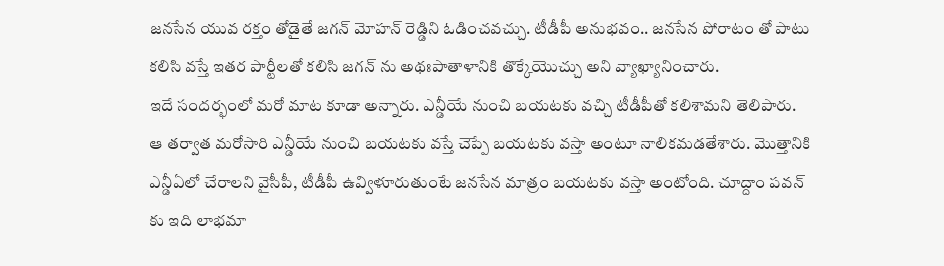జనసేన యువ రక్తం తోడైతే జగన్ మోహన్ రెడ్డిని ఓడించవచ్చు. టీడీపీ అనుభవం.. జనసేన పోరాటం తో పాటు కలిసి వస్తే ఇతర పార్టీలతో కలిసి జగన్ ను అథఃపాతాళానికి తొక్కేయొచ్చు అని వ్యాఖ్యానించారు.
ఇదే సందర్భంలో మరో మాట కూడా అన్నారు. ఎన్డీయే నుంచి బయటకు వచ్చి టీడీపీతో కలిశామని తెలిపారు. ఆ తర్వాత మరోసారి ఎన్డీయే నుంచి బయటకు వస్తే చెప్పే బయటకు వస్తా అంటూ నాలికమడతేశారు. మొత్తానికి ఎన్డీఏలో చేరాలని వైసీపీ, టీడీపీ ఉవ్విళూరుతుంటే జనసేన మాత్రం బయటకు వస్తా అంటోంది. చూద్దాం పవన్ కు ఇది లాభమా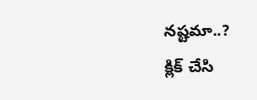నష్టమా..?
క్లిక్ చేసి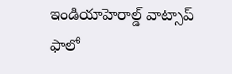ఇండియాహెరాల్డ్ వాట్సాప్ ఫాలో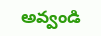అవ్వండి